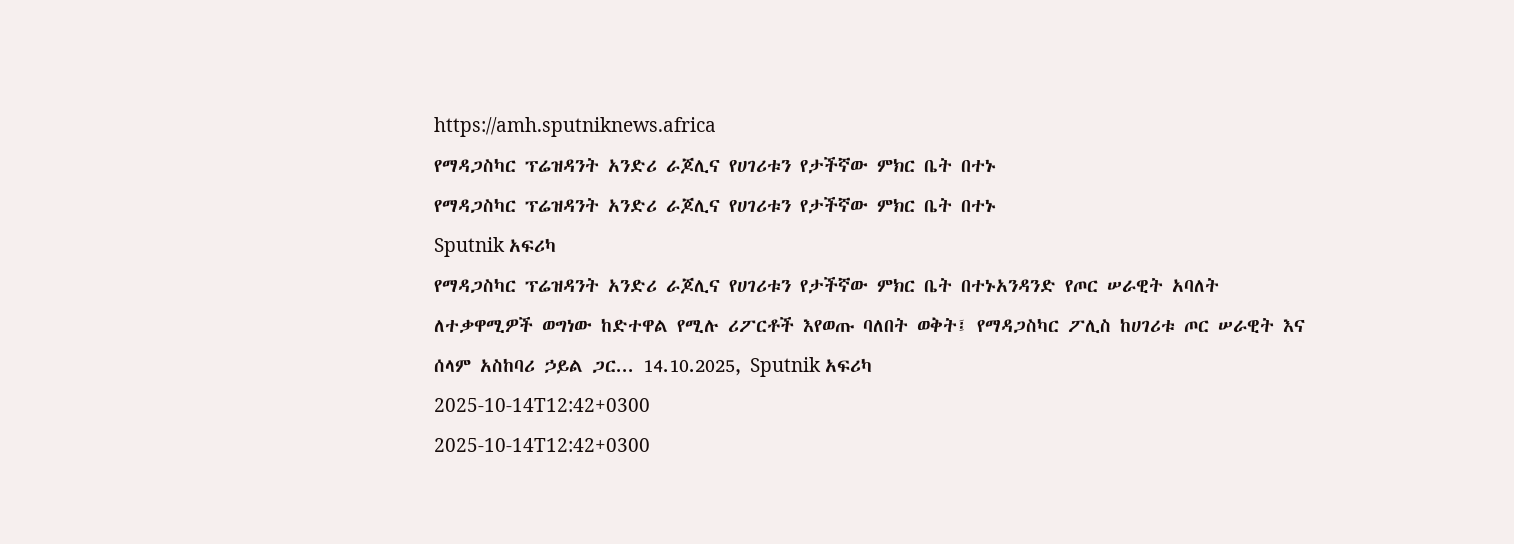https://amh.sputniknews.africa
የማዳጋስካር ፕሬዝዳንት አንድሪ ራጆሊና የሀገሪቱን የታችኛው ምክር ቤት በተኑ
የማዳጋስካር ፕሬዝዳንት አንድሪ ራጆሊና የሀገሪቱን የታችኛው ምክር ቤት በተኑ
Sputnik አፍሪካ
የማዳጋስካር ፕሬዝዳንት አንድሪ ራጆሊና የሀገሪቱን የታችኛው ምክር ቤት በተኑአንዳንድ የጦር ሠራዊት አባለት ለተቃዋሚዎች ወግነው ከድተዋል የሚሉ ሪፖርቶች እየወጡ ባለበት ወቅት፤ የማዳጋስካር ፖሊስ ከሀገሪቱ ጦር ሠራዊት እና ሰላም አስከባሪ ኃይል ጋር... 14.10.2025, Sputnik አፍሪካ
2025-10-14T12:42+0300
2025-10-14T12:42+0300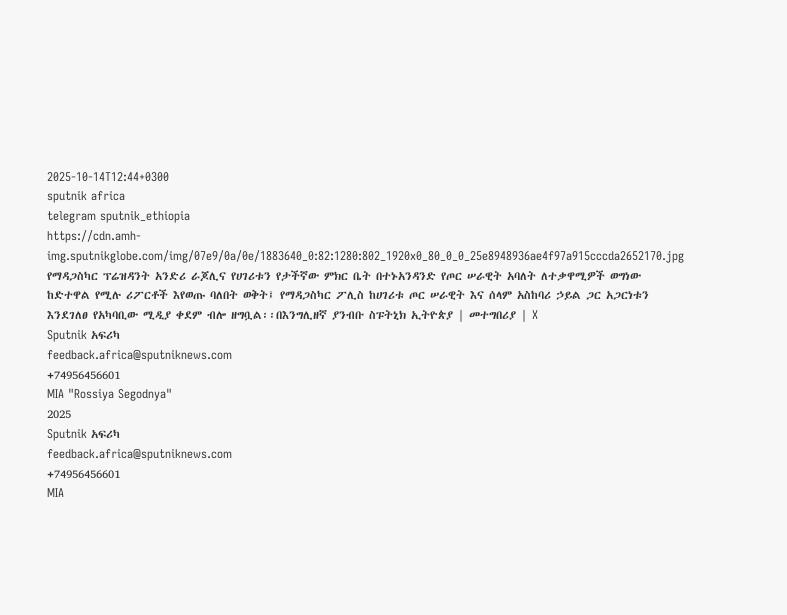2025-10-14T12:44+0300
sputnik africa
telegram sputnik_ethiopia
https://cdn.amh-img.sputnikglobe.com/img/07e9/0a/0e/1883640_0:82:1280:802_1920x0_80_0_0_25e8948936ae4f97a915cccda2652170.jpg
የማዳጋስካር ፕሬዝዳንት አንድሪ ራጆሊና የሀገሪቱን የታችኛው ምክር ቤት በተኑአንዳንድ የጦር ሠራዊት አባለት ለተቃዋሚዎች ወግነው ከድተዋል የሚሉ ሪፖርቶች እየወጡ ባለበት ወቅት፤ የማዳጋስካር ፖሊስ ከሀገሪቱ ጦር ሠራዊት እና ሰላም አስከባሪ ኃይል ጋር አጋርነቱን እንደገለፀ የአካባቢው ሚዲያ ቀደም ብሎ ዘግቧል፡፡በእንግሊዘኛ ያንብቡ ስፑትኒክ ኢትዮጵያ | መተግበሪያ | X
Sputnik አፍሪካ
feedback.africa@sputniknews.com
+74956456601
MIA "Rossiya Segodnya"
2025
Sputnik አፍሪካ
feedback.africa@sputniknews.com
+74956456601
MIA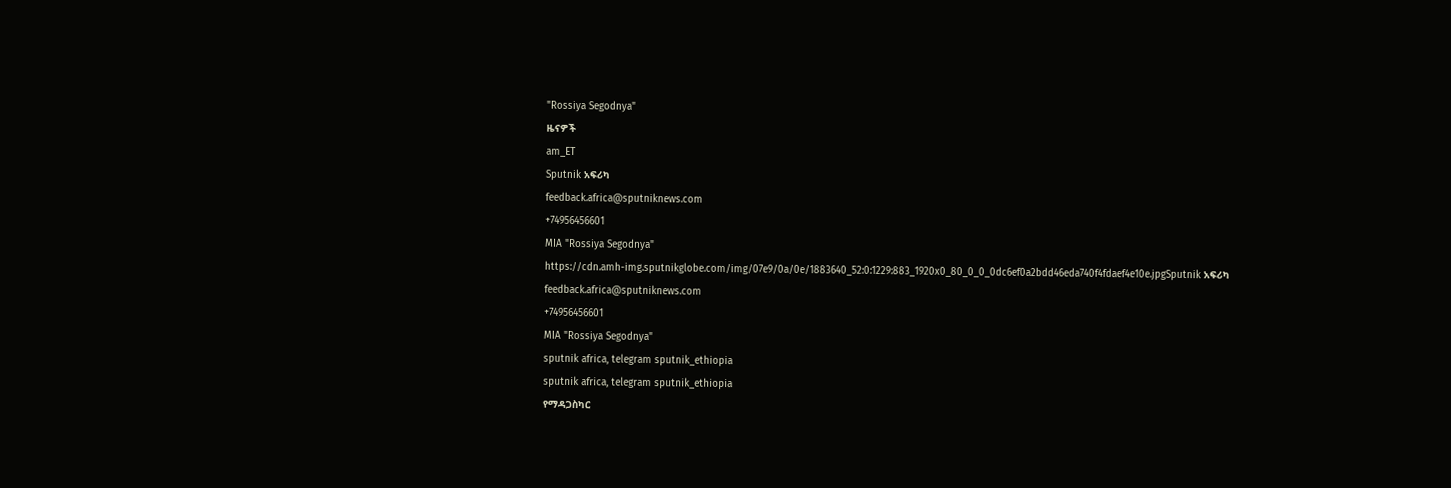"Rossiya Segodnya"
ዜናዎች
am_ET
Sputnik አፍሪካ
feedback.africa@sputniknews.com
+74956456601
MIA "Rossiya Segodnya"
https://cdn.amh-img.sputnikglobe.com/img/07e9/0a/0e/1883640_52:0:1229:883_1920x0_80_0_0_0dc6ef0a2bdd46eda740f4fdaef4e10e.jpgSputnik አፍሪካ
feedback.africa@sputniknews.com
+74956456601
MIA "Rossiya Segodnya"
sputnik africa, telegram sputnik_ethiopia
sputnik africa, telegram sputnik_ethiopia
የማዳጋስካር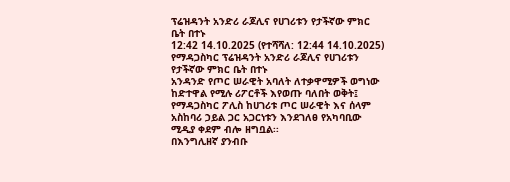ፕሬዝዳንት አንድሪ ራጆሊና የሀገሪቱን የታችኛው ምክር ቤት በተኑ
12:42 14.10.2025 (የተሻሻለ: 12:44 14.10.2025) የማዳጋስካር ፕሬዝዳንት አንድሪ ራጆሊና የሀገሪቱን የታችኛው ምክር ቤት በተኑ
አንዳንድ የጦር ሠራዊት አባለት ለተቃዋሚዎች ወግነው ከድተዋል የሚሉ ሪፖርቶች እየወጡ ባለበት ወቅት፤ የማዳጋስካር ፖሊስ ከሀገሪቱ ጦር ሠራዊት እና ሰላም አስከባሪ ኃይል ጋር አጋርነቱን እንደገለፀ የአካባቢው ሚዲያ ቀደም ብሎ ዘግቧል፡፡
በእንግሊዘኛ ያንብቡ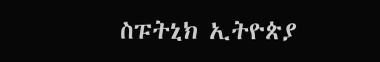ስፑትኒክ ኢትዮጵያ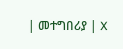| መተግበሪያ | X